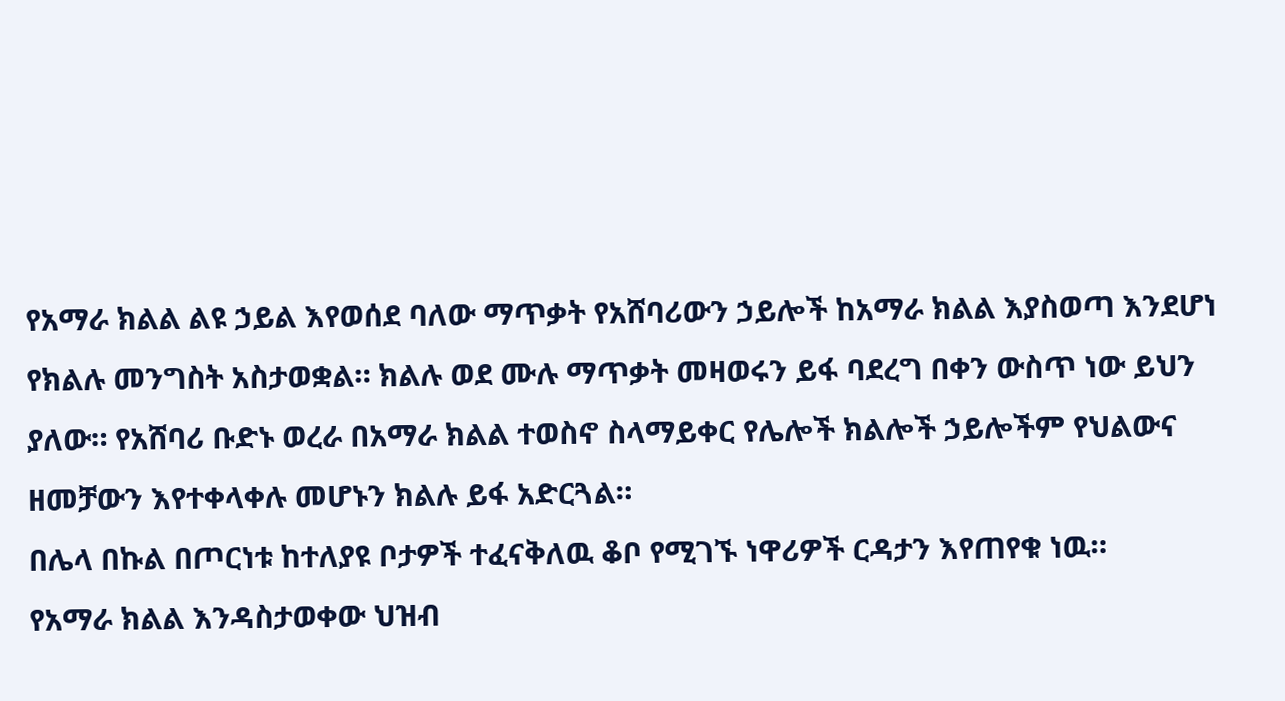የአማራ ክልል ልዩ ኃይል እየወሰደ ባለው ማጥቃት የአሸባሪውን ኃይሎች ከአማራ ክልል እያስወጣ እንደሆነ የክልሉ መንግስት አስታወቋል። ክልሉ ወደ ሙሉ ማጥቃት መዛወሩን ይፋ ባደረግ በቀን ውስጥ ነው ይህን ያለው። የአሸባሪ ቡድኑ ወረራ በአማራ ክልል ተወስኖ ስላማይቀር የሌሎች ክልሎች ኃይሎችም የህልውና ዘመቻውን እየተቀላቀሉ መሆኑን ክልሉ ይፋ አድርጓል።
በሌላ በኩል በጦርነቱ ከተለያዩ ቦታዎች ተፈናቅለዉ ቆቦ የሚገኙ ነዋሪዎች ርዳታን እየጠየቁ ነዉ።
የአማራ ክልል እንዳስታወቀው ህዝብ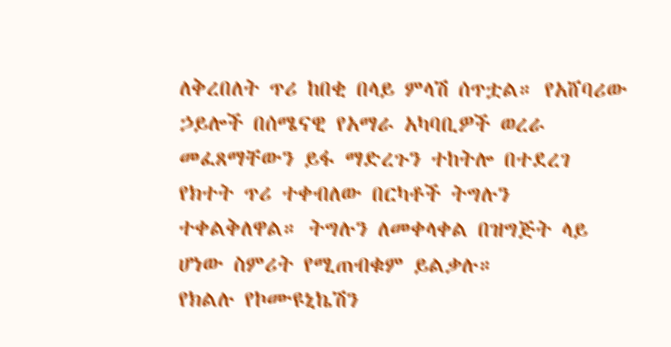ለቅረበለት ጥሪ ከበቂ በላይ ምላሽ ሰጥቷል። የአሸባሪው ኃይሎች በሰሜናዊ የአማራ አካባቢዎች ወረራ መፈጸማቸውን ይፋ ማድረጉን ተከትሎ በተደረገ የክተት ጥሪ ተቀብለው በርካቶች ትግሉን ተቀልቅለዋል። ትግሉን ለመቀላቀል በዝግጅት ላይ ሆነው ስምሪት የሚጠብቁም ይልቃሉ።
የክልሉ የኮሙዩኒኬሽን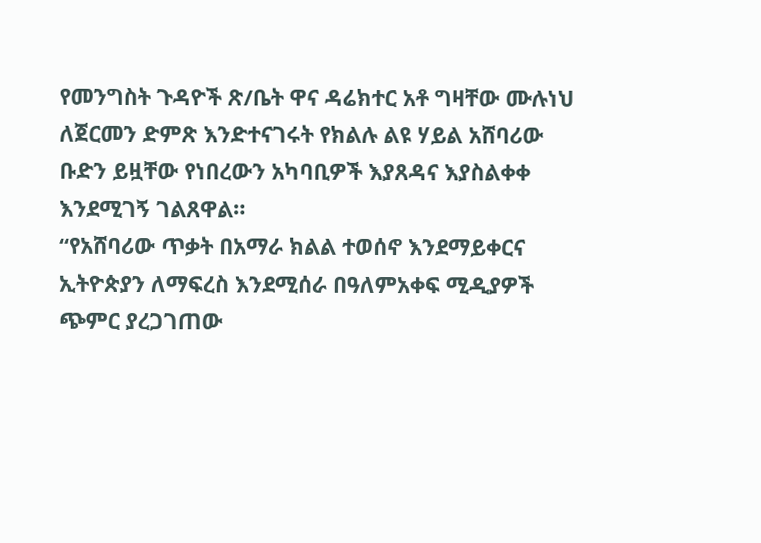የመንግስት ጉዳዮች ጽ/ቤት ዋና ዳሬክተር አቶ ግዛቸው ሙሉነህ ለጀርመን ድምጽ እንድተናገሩት የክልሉ ልዩ ሃይል አሸባሪው ቡድን ይዟቸው የነበረውን አካባቢዎች እያጸዳና እያስልቀቀ እንደሚገኝ ገልጸዋል።
“የአሸባሪው ጥቃት በአማራ ክልል ተወሰኖ እንደማይቀርና ኢትዮጵያን ለማፍረስ እንደሚሰራ በዓለምአቀፍ ሚዲያዎች ጭምር ያረጋገጠው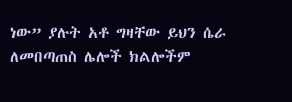ነው” ያሉት አቶ ግዛቸው ይህን ሴራ ለመበጣጠስ ሌሎች ክልሎችም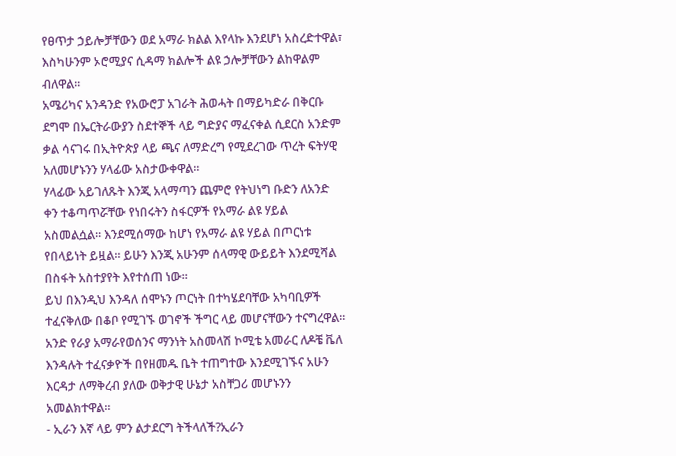የፀጥታ ኃይሎቻቸውን ወደ አማራ ክልል እየላኩ እንደሆነ አስረድተዋል፣ እስካሁንም ኦሮሚያና ሲዳማ ክልሎች ልዩ ኃሎቻቸውን ልከዋልም ብለዋል፡፡
አሜሪካና አንዳንድ የአውሮፓ አገራት ሕወሓት በማይካድራ በቅርቡ ደግሞ በኤርትራውያን ስደተኞች ላይ ግድያና ማፈናቀል ሲደርስ አንድም ቃል ሳናገሩ በኢትዮጵያ ላይ ጫና ለማድረግ የሚደረገው ጥረት ፍትሃዊ አለመሆኑንን ሃላፊው አስታውቀዋል።
ሃላፊው አይገለጹት እንጂ አላማጣን ጨምሮ የትህነግ ቡድን ለአንድ ቀን ተቆጣጥሯቸው የነበሩትን ስፋርዎች የአማራ ልዩ ሃይል አስመልሷል። እንደሚሰማው ከሆነ የአማራ ልዩ ሃይል በጦርነቱ የበላይነት ይዟል። ይሁን እንጂ አሁንም ሰላማዊ ውይይት እንደሚሻል በስፋት አስተያየት እየተሰጠ ነው።
ይህ በእንዲህ እንዳለ ሰሞኑን ጦርነት በተካሄደባቸው አካባቢዎች ተፈናቅለው በቆቦ የሚገኙ ወገኖች ችግር ላይ መሆናቸውን ተናግረዋል፡፡ አንድ የራያ አማራየወሰንና ማንነት አስመላሽ ኮሚቴ አመራር ለዶቼ ቬለ እንዳሉት ተፈናቃዮች በየዘመዱ ቤት ተጠግተው እንደሚገኙና አሁን እርዳታ ለማቅረብ ያለው ወቅታዊ ሁኔታ አስቸጋሪ መሆኑንን አመልክተዋል።
- ኢራን እኛ ላይ ምን ልታደርግ ትችላለች?ኢራን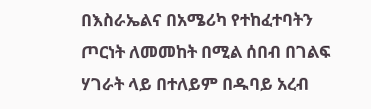በእስራኤልና በአሜሪካ የተከፈተባትን ጦርነት ለመመከት በሚል ሰበብ በገልፍ ሃገራት ላይ በተለይም በዱባይ አረብ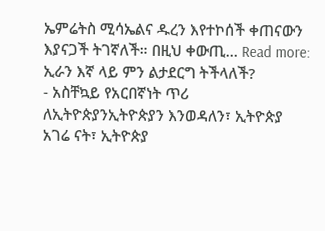ኤምሬትስ ሚሳኤልና ዱረን እየተኮሰች ቀጠናውን እያናጋች ትገኛለች። በዚህ ቀውጢ… Read more: ኢራን እኛ ላይ ምን ልታደርግ ትችላለች?
- አስቸኳይ የአርበኛነት ጥሪ ለኢትዮጵያንኢትዮጵያን እንወዳለን፣ ኢትዮጵያ አገሬ ናት፣ ኢትዮጵያ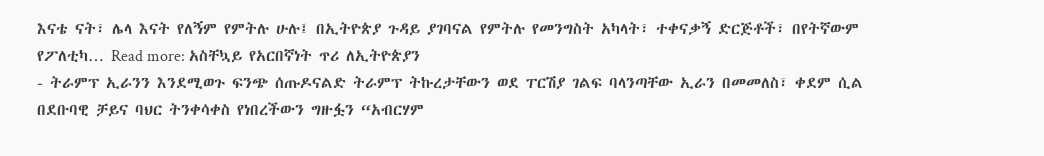እናቴ ናት፣ ሌላ እናት የለኝም የምትሉ ሁሉ፤ በኢትዮጵያ ጉዳይ ያገባናል የምትሉ የመንግስት አካላት፣ ተቀናቃኝ ድርጅቶች፣ በየትኛውም የፖለቲካ… Read more: አስቸኳይ የአርበኛነት ጥሪ ለኢትዮጵያን
- ትራምፕ ኢራንን እንደሚወጉ ፍንጭ ሰጡዶናልድ ትራምፕ ትኩረታቸውን ወደ ፐርሽያ ገልፍ ባላንጣቸው ኢራን በመመለስ፣ ቀደም ሲል በደቡባዊ ቻይና ባህር ትንቀሳቀስ የነበረችውን ግዙፏን “አብርሃም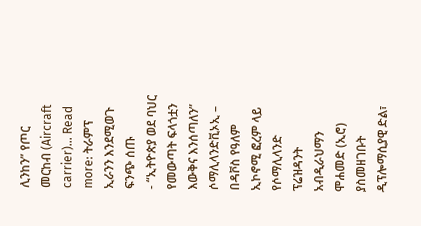ሊንከን” የጦር መርከብ (Aircraft carrier)… Read more: ትራምፕ ኢራንን እንደሚወጉ ፍንጭ ሰጡ
- “ኢትዮጵያ ወደ ባህር የመውጣት ፍላጎቷን እውቅና እንሰጣለን” ሶማሊላንድቪኦኢ – በዳቮስ የዓለም ኢኮኖሚ ፎረም ላይ የሶማሊላንድ ፕሬዝዳንት አብዲራህማን ሞሐመድ (ኢሮ) ያስመዘገቡት ዲፕሎማሲያዊ ድል፣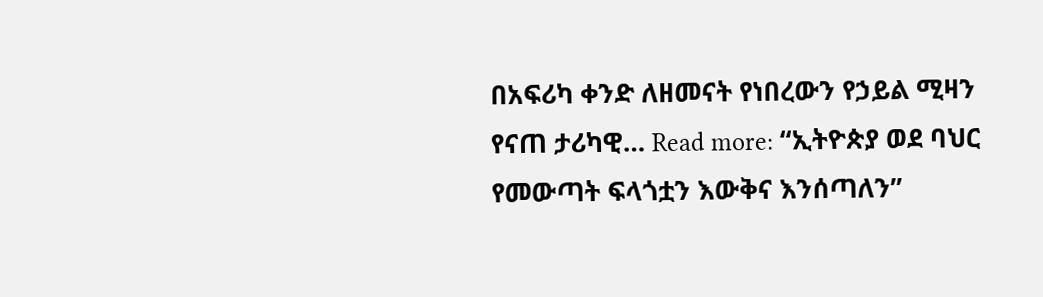በአፍሪካ ቀንድ ለዘመናት የነበረውን የኃይል ሚዛን የናጠ ታሪካዊ… Read more: “ኢትዮጵያ ወደ ባህር የመውጣት ፍላጎቷን እውቅና እንሰጣለን”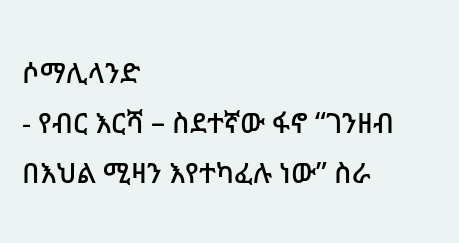ሶማሊላንድ
- የብር እርሻ – ስደተኛው ፋኖ “ገንዘብ በእህል ሚዛን እየተካፈሉ ነው” ስራ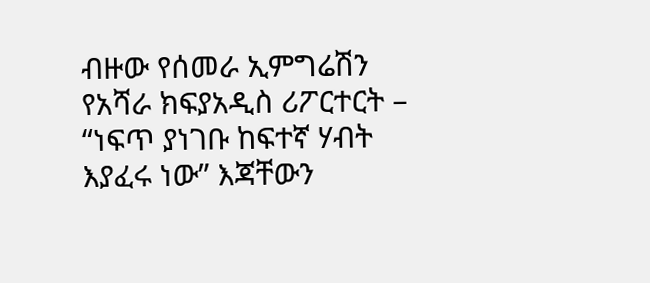ብዙው የሰመራ ኢምግሬሽን የአሻራ ክፍያአዲስ ሪፖርተርት – “ነፍጥ ያነገቡ ከፍተኛ ሃብት እያፈሩ ነው” እጃቸውን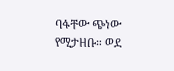ባፋቸው ጭነው የሚታዘቡ። ወደ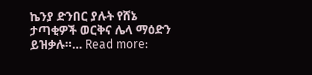ኬንያ ድንበር ያሉት የሸኔ ታጣቂዎች ወርቅና ሌላ ማዕድን ይዝቃሉ።… Read more: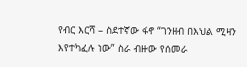የብር እርሻ – ስደተኛው ፋኖ “ገንዘብ በእህል ሚዛን እየተካፈሉ ነው” ስራ ብዙው የሰመራ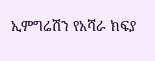ኢምግሬሽን የአሻራ ክፍያ